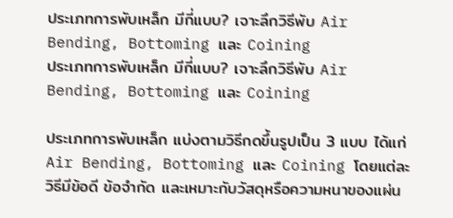ประเภทการพับเหล็ก มีกี่แบบ? เจาะลึกวิธีพับ Air Bending, Bottoming และ Coining
ประเภทการพับเหล็ก มีกี่แบบ? เจาะลึกวิธีพับ Air Bending, Bottoming และ Coining

ประเภทการพับเหล็ก แบ่งตามวิธีกดขึ้นรูปเป็น 3 แบบ ได้แก่ Air Bending, Bottoming และ Coining โดยแต่ละวิธีมีข้อดี ข้อจำกัด และเหมาะกับวัสดุหรือความหนาของแผ่น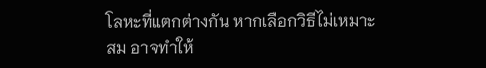โลหะที่แตกต่างกัน หากเลือกวิธีไม่เหมาะสม อาจทำให้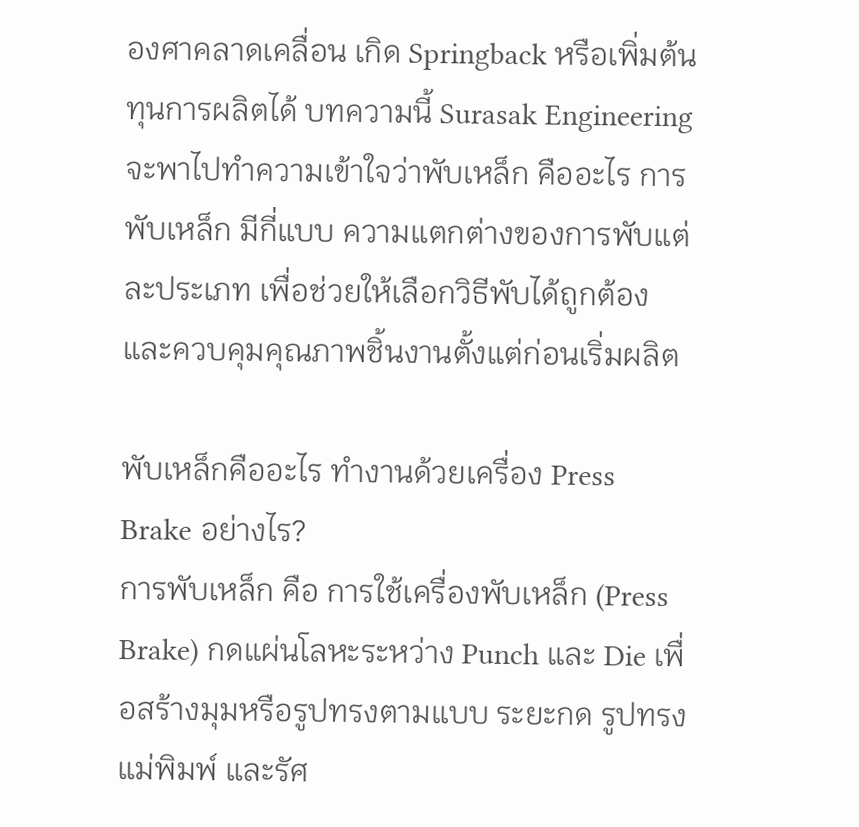องศาคลาดเคลื่อน เกิด Springback หรือเพิ่มต้นทุนการผลิตได้ บทความนี้ Surasak Engineering จะพาไปทำความเข้าใจว่าพับเหล็ก คืออะไร การพับเหล็ก มีกี่แบบ ความแตกต่างของการพับแต่ละประเภท เพื่อช่วยให้เลือกวิธีพับได้ถูกต้องและควบคุมคุณภาพชิ้นงานตั้งแต่ก่อนเริ่มผลิต

พับเหล็กคืออะไร ทำงานด้วยเครื่อง Press Brake อย่างไร?
การพับเหล็ก คือ การใช้เครื่องพับเหล็ก (Press Brake) กดแผ่นโลหะระหว่าง Punch และ Die เพื่อสร้างมุมหรือรูปทรงตามแบบ ระยะกด รูปทรงแม่พิมพ์ และรัศ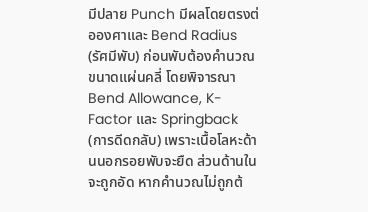มีปลาย Punch มีผลโดยตรงต่อองศาและ Bend Radius (รัศมีพับ) ก่อนพับต้องคำนวณขนาดแผ่นคลี่ โดยพิจารณา Bend Allowance, K-Factor และ Springback (การดีดกลับ) เพราะเนื้อโลหะด้านนอกรอยพับจะยืด ส่วนด้านในจะถูกอัด หากคำนวณไม่ถูกต้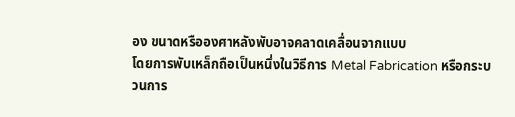อง ขนาดหรือองศาหลังพับอาจคลาดเคลื่อนจากแบบ
โดยการพับเหล็กถือเป็นหนึ่งในวิธีการ Metal Fabrication หรือกระบวนการ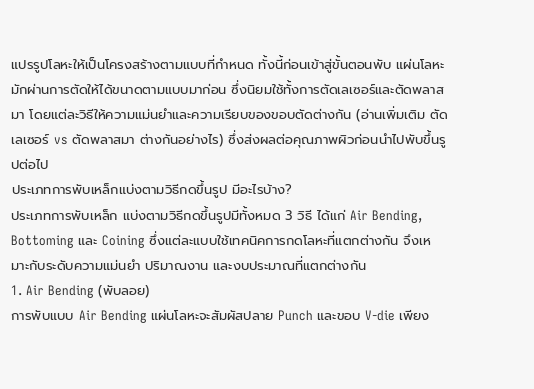แปรรูปโลหะให้เป็นโครงสร้างตามแบบที่กำหนด ทั้งนี้ก่อนเข้าสู่ขั้นตอนพับ แผ่นโลหะมักผ่านการตัดให้ได้ขนาดตามแบบมาก่อน ซึ่งนิยมใช้ทั้งการตัดเลเซอร์และตัดพลาสมา โดยแต่ละวิธีให้ความแม่นยำและความเรียบของขอบตัดต่างกัน (อ่านเพิ่มเติม ตัดเลเซอร์ vs ตัดพลาสมา ต่างกันอย่างไร) ซึ่งส่งผลต่อคุณภาพผิวก่อนนำไปพับขึ้นรูปต่อไป
ประเภทการพับเหล็กแบ่งตามวิธีกดขึ้นรูป มีอะไรบ้าง?
ประเภทการพับเหล็ก แบ่งตามวิธีกดขึ้นรูปมีทั้งหมด 3 วิธี ได้แก่ Air Bending, Bottoming และ Coining ซึ่งแต่ละแบบใช้เทคนิคการกดโลหะที่แตกต่างกัน จึงเหมาะกับระดับความแม่นยำ ปริมาณงาน และงบประมาณที่แตกต่างกัน
1. Air Bending (พับลอย)
การพับแบบ Air Bending แผ่นโลหะจะสัมผัสปลาย Punch และขอบ V-die เพียง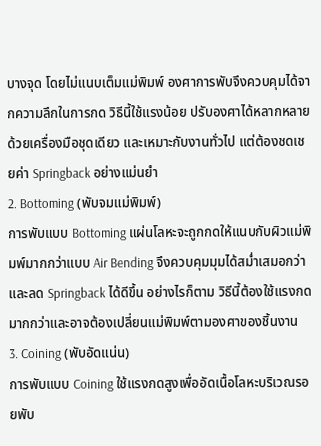บางจุด โดยไม่แนบเต็มแม่พิมพ์ องศาการพับจึงควบคุมได้จากความลึกในการกด วิธีนี้ใช้แรงน้อย ปรับองศาได้หลากหลายด้วยเครื่องมือชุดเดียว และเหมาะกับงานทั่วไป แต่ต้องชดเชยค่า Springback อย่างแม่นยำ
2. Bottoming (พับจมแม่พิมพ์)
การพับแบบ Bottoming แผ่นโลหะจะถูกกดให้แนบกับผิวแม่พิมพ์มากกว่าแบบ Air Bending จึงควบคุมมุมได้สม่ำเสมอกว่าและลด Springback ได้ดีขึ้น อย่างไรก็ตาม วิธีนี้ต้องใช้แรงกดมากกว่าและอาจต้องเปลี่ยนแม่พิมพ์ตามองศาของชิ้นงาน
3. Coining (พับอัดแน่น)
การพับแบบ Coining ใช้แรงกดสูงเพื่ออัดเนื้อโลหะบริเวณรอยพับ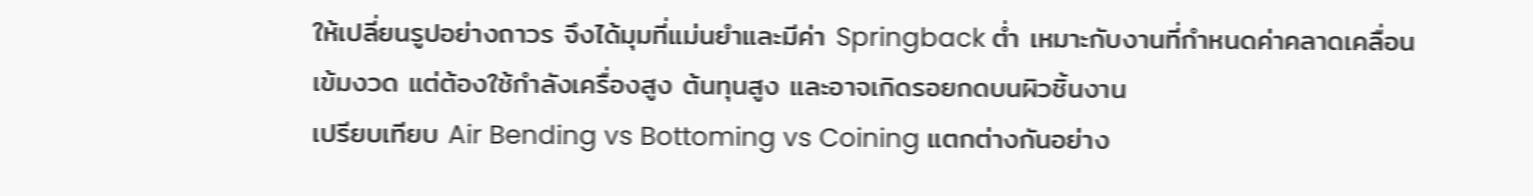ให้เปลี่ยนรูปอย่างถาวร จึงได้มุมที่แม่นยำและมีค่า Springback ต่ำ เหมาะกับงานที่กำหนดค่าคลาดเคลื่อนเข้มงวด แต่ต้องใช้กำลังเครื่องสูง ต้นทุนสูง และอาจเกิดรอยกดบนผิวชิ้นงาน
เปรียบเทียบ Air Bending vs Bottoming vs Coining แตกต่างกันอย่าง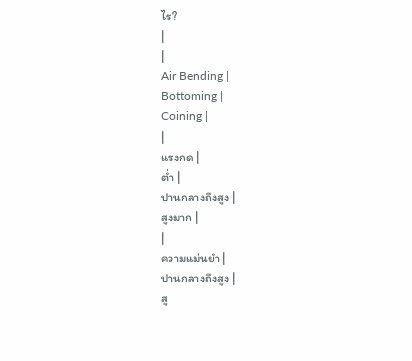ไร?
|
|
Air Bending |
Bottoming |
Coining |
|
แรงกด |
ต่ำ |
ปานกลางถึงสูง |
สูงมาก |
|
ความแม่นยำ |
ปานกลางถึงสูง |
สู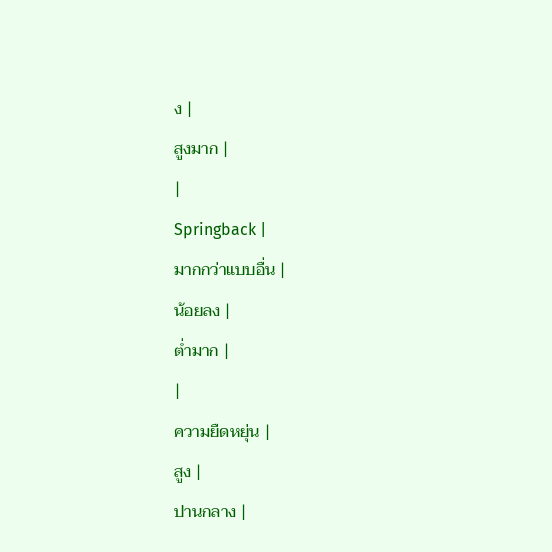ง |
สูงมาก |
|
Springback |
มากกว่าแบบอื่น |
น้อยลง |
ต่ำมาก |
|
ความยืดหยุ่น |
สูง |
ปานกลาง |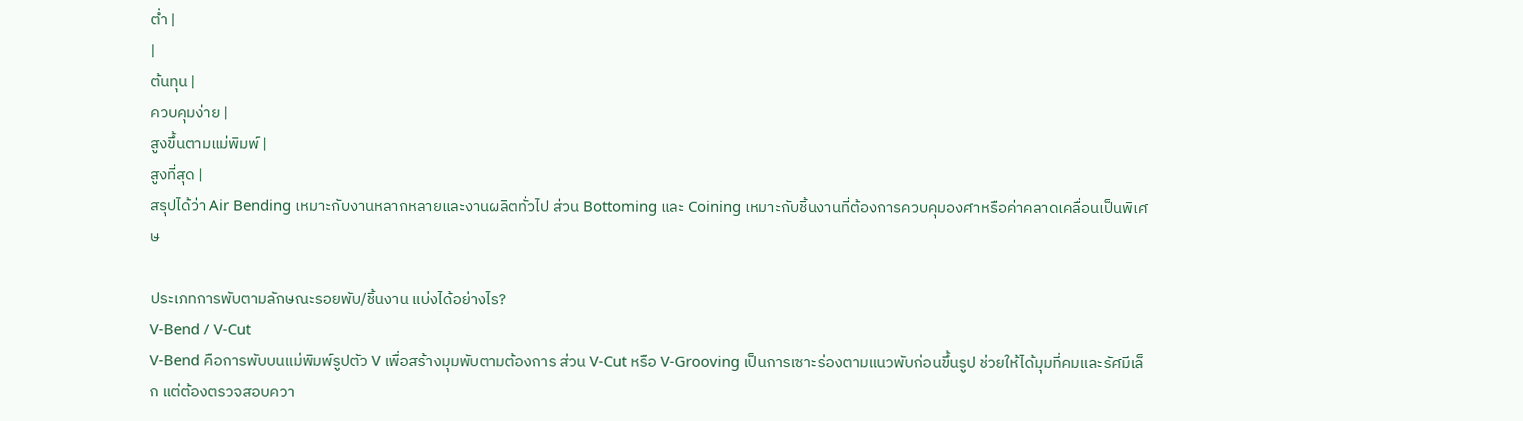ต่ำ |
|
ต้นทุน |
ควบคุมง่าย |
สูงขึ้นตามแม่พิมพ์ |
สูงที่สุด |
สรุปได้ว่า Air Bending เหมาะกับงานหลากหลายและงานผลิตทั่วไป ส่วน Bottoming และ Coining เหมาะกับชิ้นงานที่ต้องการควบคุมองศาหรือค่าคลาดเคลื่อนเป็นพิเศษ

ประเภทการพับตามลักษณะรอยพับ/ชิ้นงาน แบ่งได้อย่างไร?
V-Bend / V-Cut
V-Bend คือการพับบนแม่พิมพ์รูปตัว V เพื่อสร้างมุมพับตามต้องการ ส่วน V-Cut หรือ V-Grooving เป็นการเซาะร่องตามแนวพับก่อนขึ้นรูป ช่วยให้ได้มุมที่คมและรัศมีเล็ก แต่ต้องตรวจสอบควา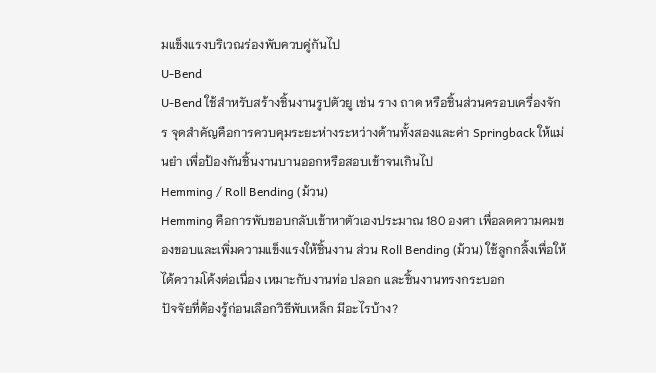มแข็งแรงบริเวณร่องพับควบคู่กันไป
U-Bend
U-Bend ใช้สำหรับสร้างชิ้นงานรูปตัวยู เช่น ราง ถาด หรือชิ้นส่วนครอบเครื่องจักร จุดสำคัญคือการควบคุมระยะห่างระหว่างด้านทั้งสองและค่า Springback ให้แม่นยำ เพื่อป้องกันชิ้นงานบานออกหรือสอบเข้าจนเกินไป
Hemming / Roll Bending (ม้วน)
Hemming คือการพับขอบกลับเข้าหาตัวเองประมาณ 180 องศา เพื่อลดความคมของขอบและเพิ่มความแข็งแรงให้ชิ้นงาน ส่วน Roll Bending (ม้วน) ใช้ลูกกลิ้งเพื่อให้ได้ความโค้งต่อเนื่อง เหมาะกับงานท่อ ปลอก และชิ้นงานทรงกระบอก
ปัจจัยที่ต้องรู้ก่อนเลือกวิธีพับเหล็ก มีอะไรบ้าง?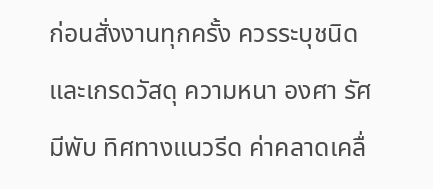ก่อนสั่งงานทุกครั้ง ควรระบุชนิดและเกรดวัสดุ ความหนา องศา รัศมีพับ ทิศทางแนวรีด ค่าคลาดเคลื่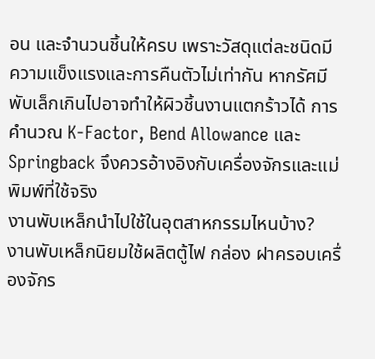อน และจำนวนชิ้นให้ครบ เพราะวัสดุแต่ละชนิดมีความแข็งแรงและการคืนตัวไม่เท่ากัน หากรัศมีพับเล็กเกินไปอาจทำให้ผิวชิ้นงานแตกร้าวได้ การคำนวณ K-Factor, Bend Allowance และ Springback จึงควรอ้างอิงกับเครื่องจักรและแม่พิมพ์ที่ใช้จริง
งานพับเหล็กนำไปใช้ในอุตสาหกรรมไหนบ้าง?
งานพับเหล็กนิยมใช้ผลิตตู้ไฟ กล่อง ฝาครอบเครื่องจักร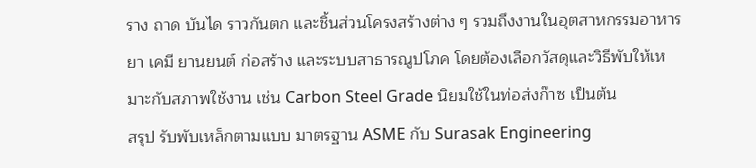ราง ถาด บันได ราวกันตก และชิ้นส่วนโครงสร้างต่าง ๆ รวมถึงงานในอุตสาหกรรมอาหาร ยา เคมี ยานยนต์ ก่อสร้าง และระบบสาธารณูปโภค โดยต้องเลือกวัสดุและวิธีพับให้เหมาะกับสภาพใช้งาน เช่น Carbon Steel Grade นิยมใช้ในท่อส่งก๊าซ เป็นต้น
สรุป รับพับเหล็กตามแบบ มาตรฐาน ASME กับ Surasak Engineering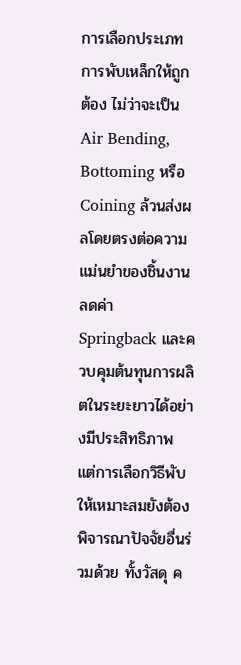การเลือกประเภทการพับเหล็กให้ถูกต้อง ไม่ว่าจะเป็น Air Bending, Bottoming หรือ Coining ล้วนส่งผลโดยตรงต่อความแม่นยำของชิ้นงาน ลดค่า Springback และควบคุมต้นทุนการผลิตในระยะยาวได้อย่างมีประสิทธิภาพ แต่การเลือกวิธีพับให้เหมาะสมยังต้องพิจารณาปัจจัยอื่นร่วมด้วย ทั้งวัสดุ ค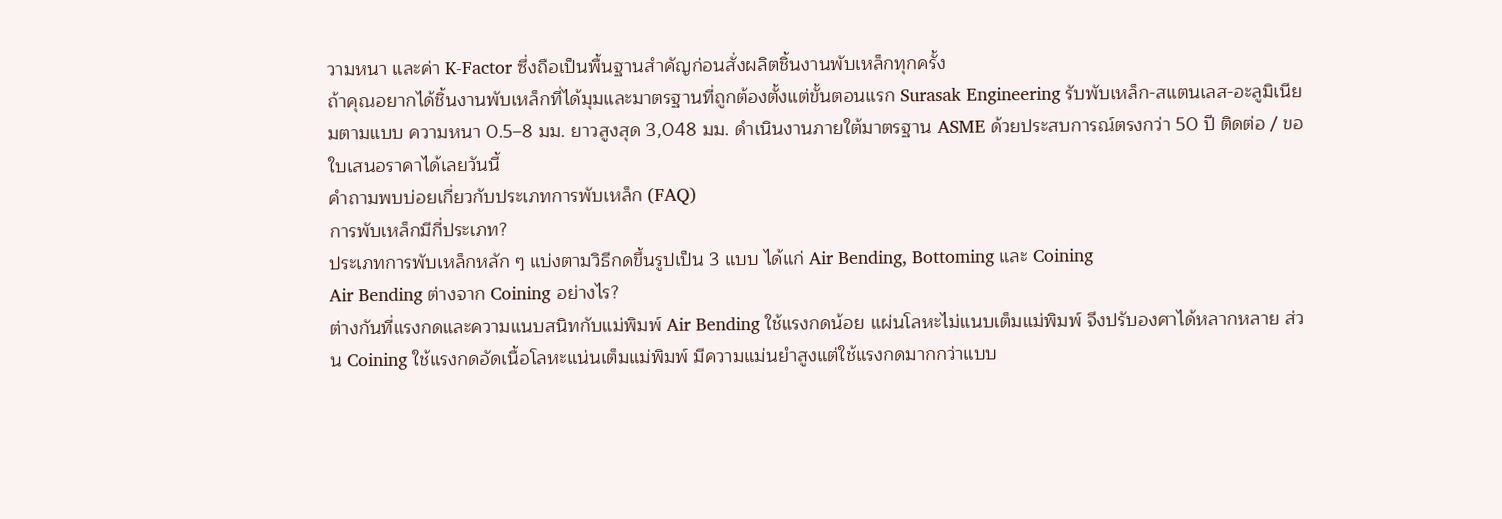วามหนา และค่า K-Factor ซึ่งถือเป็นพื้นฐานสำคัญก่อนสั่งผลิตชิ้นงานพับเหล็กทุกครั้ง
ถ้าคุณอยากได้ชิ้นงานพับเหล็กที่ได้มุมและมาตรฐานที่ถูกต้องตั้งแต่ขั้นตอนแรก Surasak Engineering รับพับเหล็ก-สแตนเลส-อะลูมิเนียมตามแบบ ความหนา 0.5–8 มม. ยาวสูงสุด 3,048 มม. ดำเนินงานภายใต้มาตรฐาน ASME ด้วยประสบการณ์ตรงกว่า 50 ปี ติดต่อ / ขอใบเสนอราคาได้เลยวันนี้
คำถามพบบ่อยเกี่ยวกับประเภทการพับเหล็ก (FAQ)
การพับเหล็กมีกี่ประเภท?
ประเภทการพับเหล็กหลัก ๆ แบ่งตามวิธีกดขึ้นรูปเป็น 3 แบบ ได้แก่ Air Bending, Bottoming และ Coining
Air Bending ต่างจาก Coining อย่างไร?
ต่างกันที่แรงกดและความแนบสนิทกับแม่พิมพ์ Air Bending ใช้แรงกดน้อย แผ่นโลหะไม่แนบเต็มแม่พิมพ์ จึงปรับองศาได้หลากหลาย ส่วน Coining ใช้แรงกดอัดเนื้อโลหะแน่นเต็มแม่พิมพ์ มีความแม่นยำสูงแต่ใช้แรงกดมากกว่าแบบ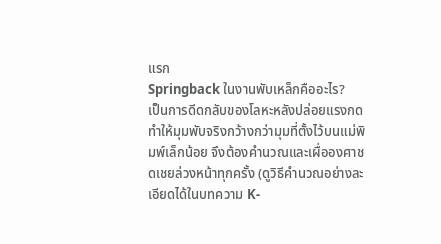แรก
Springback ในงานพับเหล็กคืออะไร?
เป็นการดีดกลับของโลหะหลังปล่อยแรงกด ทำให้มุมพับจริงกว้างกว่ามุมที่ตั้งไว้บนแม่พิมพ์เล็กน้อย จึงต้องคำนวณและเผื่อองศาชดเชยล่วงหน้าทุกครั้ง (ดูวิธีคำนวณอย่างละเอียดได้ในบทความ K-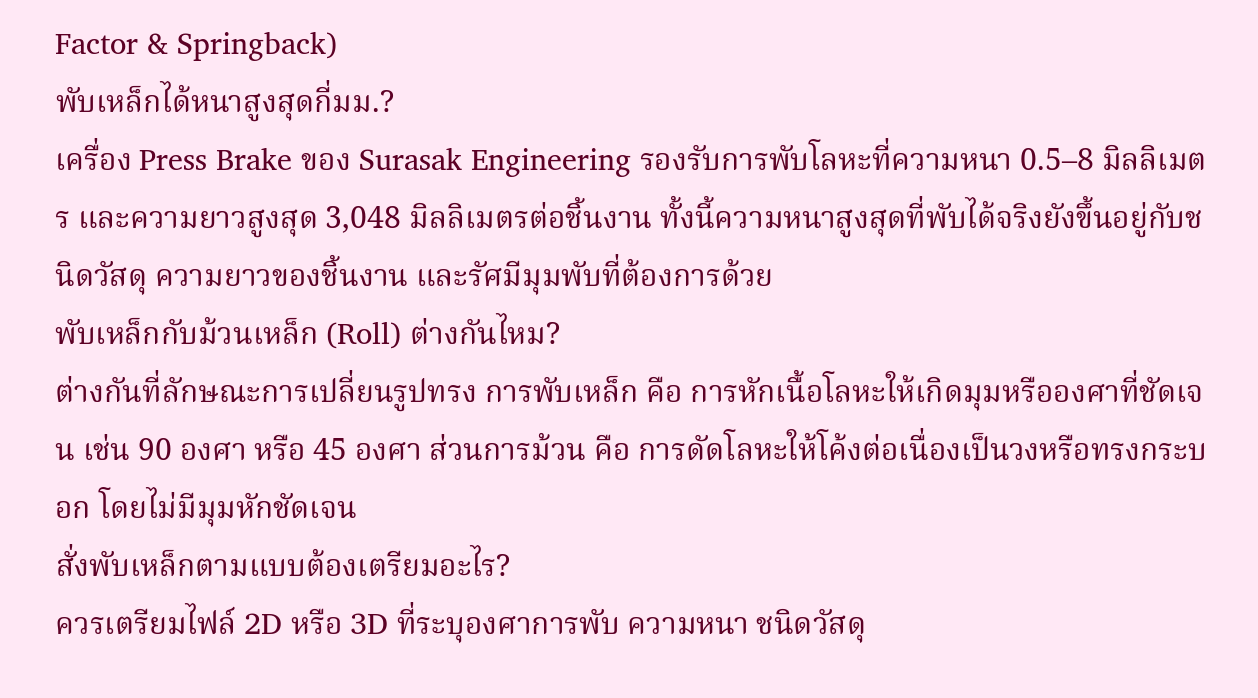Factor & Springback)
พับเหล็กได้หนาสูงสุดกี่มม.?
เครื่อง Press Brake ของ Surasak Engineering รองรับการพับโลหะที่ความหนา 0.5–8 มิลลิเมตร และความยาวสูงสุด 3,048 มิลลิเมตรต่อชิ้นงาน ทั้งนี้ความหนาสูงสุดที่พับได้จริงยังขึ้นอยู่กับชนิดวัสดุ ความยาวของชิ้นงาน และรัศมีมุมพับที่ต้องการด้วย
พับเหล็กกับม้วนเหล็ก (Roll) ต่างกันไหม?
ต่างกันที่ลักษณะการเปลี่ยนรูปทรง การพับเหล็ก คือ การหักเนื้อโลหะให้เกิดมุมหรือองศาที่ชัดเจน เช่น 90 องศา หรือ 45 องศา ส่วนการม้วน คือ การดัดโลหะให้โค้งต่อเนื่องเป็นวงหรือทรงกระบอก โดยไม่มีมุมหักชัดเจน
สั่งพับเหล็กตามแบบต้องเตรียมอะไร?
ควรเตรียมไฟล์ 2D หรือ 3D ที่ระบุองศาการพับ ความหนา ชนิดวัสดุ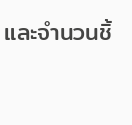และจำนวนชิ้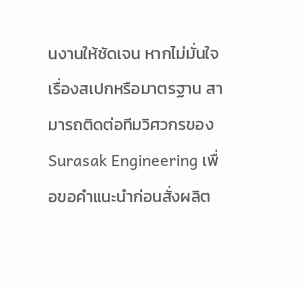นงานให้ชัดเจน หากไม่มั่นใจเรื่องสเปกหรือมาตรฐาน สามารถติดต่อทีมวิศวกรของ Surasak Engineering เพื่อขอคำแนะนำก่อนสั่งผลิต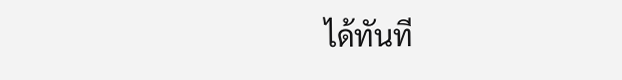ได้ทันที